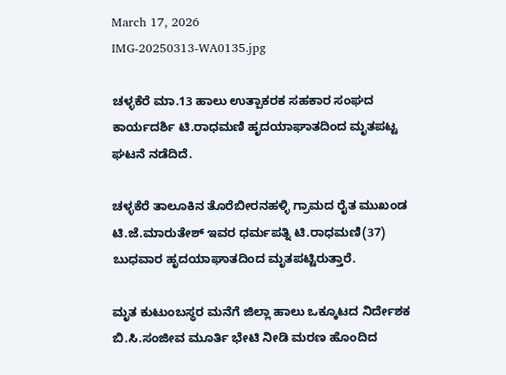March 17, 2026
IMG-20250313-WA0135.jpg

ಚಳ್ಳಕೆರೆ ಮಾ.13 ಹಾಲು ಉತ್ಪಾಕರಕ ಸಹಕಾರ ಸಂಘದ ಕಾರ್ಯದರ್ಶಿ ಟಿ.ರಾಧಮಣಿ ಹೃದಯಾಘಾತದಿಂದ ಮೃತಪಟ್ಟ ಘಟನೆ ನಡೆದಿದೆ.

ಚಳ್ಳಕೆರೆ ತಾಲೂಕಿನ‌ ತೊರೆಬೀರನಹಳ್ಳಿ ಗ್ರಾಮದ ರೈತ ಮುಖಂಡ ಟಿ.ಜೆ.ಮಾರುತೇಶ್ ಇವರ ಧರ್ಮಪತ್ನಿ ಟಿ.ರಾಧಮಣಿ(37) ಬುಧವಾರ ಹೃದಯಾಘಾತದಿಂದ ಮೃತಪಟ್ಟಿರುತ್ತಾರೆ.

ಮೃತ ಕುಟುಂಬಸ್ಥರ ಮನೆಗೆ ಜಿಲ್ಲಾ ಹಾಲು ಒಕ್ಕೂಟದ ನಿರ್ದೇಶಕ ಬಿ.ಸಿ.ಸಂಜೀವ ಮೂರ್ತಿ ಭೇಟಿ ನೀಡಿ ಮರಣ ಹೊಂದಿದ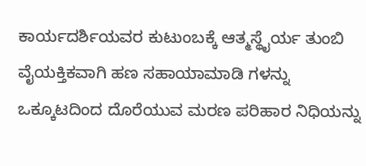ಕಾರ್ಯದರ್ಶಿಯವರ ಕುಟುಂಬಕ್ಕೆ ಆತ್ಮಸ್ಥೈರ್ಯ ತುಂಬಿ ವೈಯಕ್ತಿಕವಾಗಿ ಹಣ ಸಹಾಯಾಮಾಡಿ ಗಳನ್ನು ಒಕ್ಕೂಟದಿಂದ ದೊರೆಯುವ ಮರಣ ಪರಿಹಾರ ನಿಧಿಯನ್ನು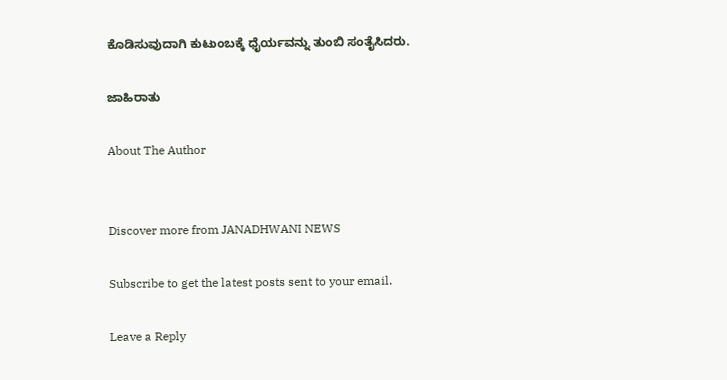ಕೊಡಿಸುವುದಾಗಿ ಕುಟುಂಬಕ್ಕೆ ಧೈರ್ಯವನ್ನು ತುಂಬಿ ಸಂತೈಸಿದರು.

ಜಾಹಿರಾತು

About The Author


Discover more from JANADHWANI NEWS

Subscribe to get the latest posts sent to your email.

Leave a Reply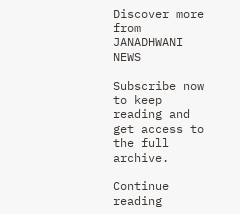Discover more from JANADHWANI NEWS

Subscribe now to keep reading and get access to the full archive.

Continue reading